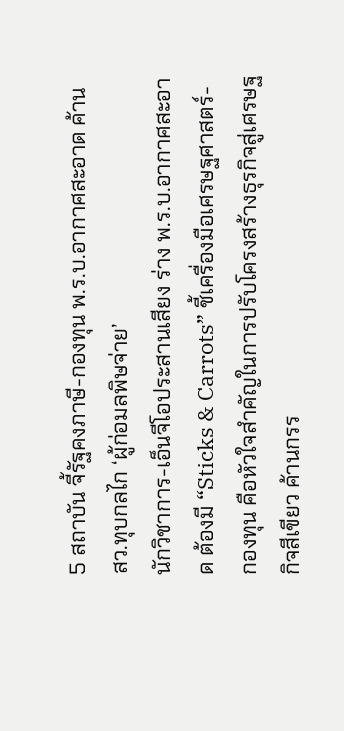5 สถาบัน จี้รัฐคงภาษี-กองทุน พ.ร.บ.อากาศสะอาด ค้าน สว.ทุบกลไก ‘ผู้ก่อมลพิษจ่าย’
นักวิชาการ-เอ็นจีโอประสานเสียง ร่าง พ.ร.บ.อากาศสะอาด ต้องมี “Sticks & Carrots” ชี้เครื่องมือเศรษฐศาสตร์-กองทุน คือหัวใจสำคัญในการปรับโครงสร้างธุรกิจสู่เศรษฐกิจสีเขียว ค้านกรร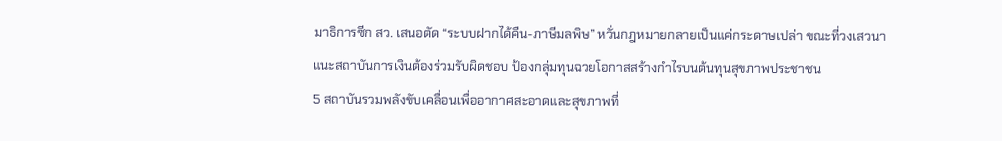มาธิการซีก สว. เสนอตัด “ระบบฝากได้คืน-ภาษีมลพิษ” หวั่นกฎหมายกลายเป็นแค่กระดาษเปล่า ขณะที่วงเสวนาแนะสถาบันการเงินต้องร่วมรับผิดชอบ ป้องกลุ่มทุนฉวยโอกาสสร้างกำไรบนต้นทุนสุขภาพประชาชน
5 สถาบันรวมพลังขับเคลื่อนเพื่ออากาศสะอาดและสุขภาพที่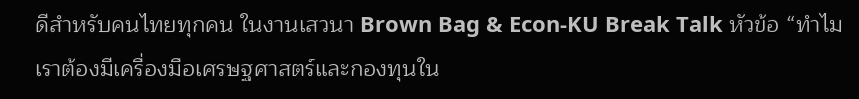ดีสำหรับคนไทยทุกคน ในงานเสวนา Brown Bag & Econ-KU Break Talk หัวข้อ “ทำไมเราต้องมีเครื่องมือเศรษฐศาสตร์และกองทุนใน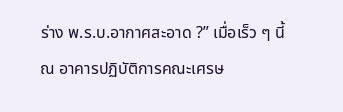ร่าง พ.ร.บ.อากาศสะอาด ?” เมื่อเร็ว ๆ นี้ ณ อาคารปฏิบัติการคณะเศรษ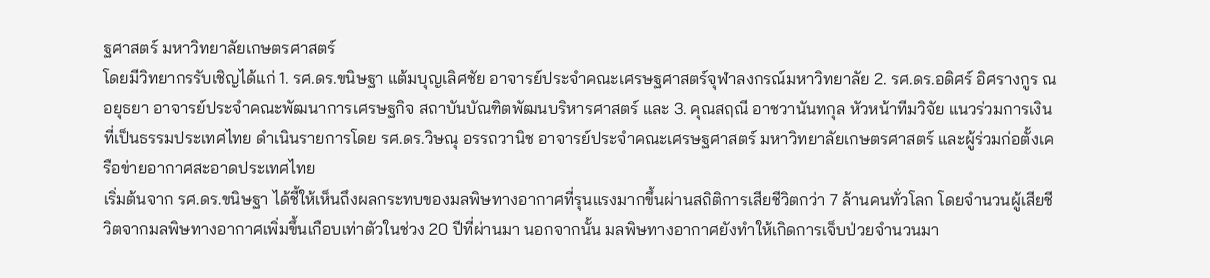ฐศาสตร์ มหาวิทยาลัยเกษตรศาสตร์
โดยมีวิทยากรรับเชิญได้แก่ 1. รศ.ดร.ขนิษฐา แต้มบุญเลิศชัย อาจารย์ประจำคณะเศรษฐศาสตร์จุฬาลงกรณ์มหาวิทยาลัย 2. รศ.ดร.อดิศร์ อิศรางกูร ณ อยุธยา อาจารย์ประจำคณะพัฒนาการเศรษฐกิจ สถาบันบัณฑิตพัฒนบริหารศาสตร์ และ 3. คุณสฤณี อาชวานันทกุล หัวหน้าทีมวิจัย แนวร่วมการเงินที่เป็นธรรมประเทศไทย ดำเนินรายการโดย รศ.ดร.วิษณุ อรรถวานิช อาจารย์ประจำคณะเศรษฐศาสตร์ มหาวิทยาลัยเกษตรศาสตร์ และผู้ร่วมก่อตั้งเครือข่ายอากาศสะอาดประเทศไทย
เริ่มต้นจาก รศ.ดร.ขนิษฐา ได้ชี้ให้เห็นถึงผลกระทบของมลพิษทางอากาศที่รุนแรงมากขึ้นผ่านสถิติการเสียชีวิตกว่า 7 ล้านคนทั่วโลก โดยจำนวนผู้เสียชีวิตจากมลพิษทางอากาศเพิ่มขึ้นเกือบเท่าตัวในช่วง 20 ปีที่ผ่านมา นอกจากนั้น มลพิษทางอากาศยังทำให้เกิดการเจ็บป่วยจำนวนมา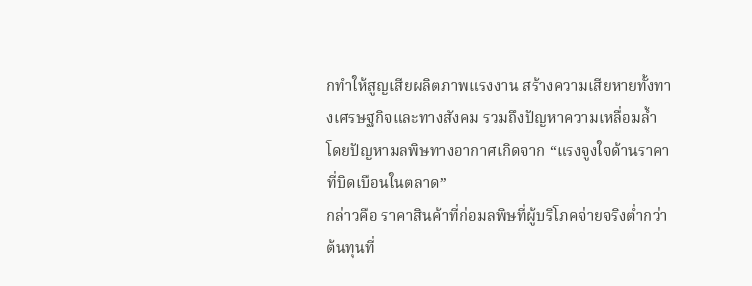กทำให้สูญเสียผลิตภาพแรงงาน สร้างความเสียหายทั้งทางเศรษฐกิจและทางสังคม รวมถึงปัญหาความเหลื่อมล้ำ โดยปัญหามลพิษทางอากาศเกิดจาก “แรงจูงใจด้านราคาที่บิดเบือนในตลาด”
กล่าวคือ ราคาสินค้าที่ก่อมลพิษที่ผู้บริโภคจ่ายจริงต่ำกว่าต้นทุนที่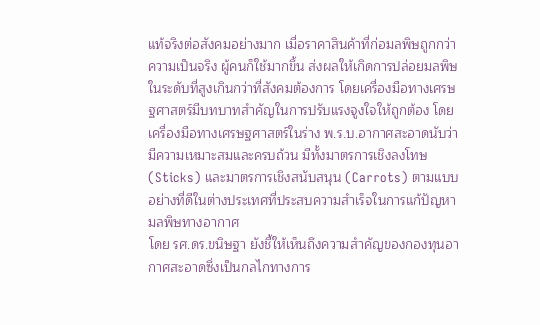แท้จริงต่อสังคมอย่างมาก เมื่อราคาสินค้าที่ก่อมลพิษถูกกว่าความเป็นจริง ผู้คนก็ใช้มากขึ้น ส่งผลให้เกิดการปล่อยมลพิษในระดับที่สูงเกินกว่าที่สังคมต้องการ โดยเครื่องมือทางเศรษฐศาสตร์มีบทบาทสำคัญในการปรับแรงจูงใจให้ถูกต้อง โดยเครื่องมือทางเศรษฐศาสตร์ในร่าง พ.ร.บ.อากาศสะอาดนับว่ามีความเหมาะสมและครบถ้วน มีทั้งมาตรการเชิงลงโทษ (Sticks) และมาตรการเชิงสนับสนุน (Carrots) ตามแบบอย่างที่ดีในต่างประเทศที่ประสบความสำเร็จในการแก้ปัญหามลพิษทางอากาศ
โดย รศ.ดร.ขนิษฐา ยังชี้ให้เห็นถึงความสำคัญของกองทุนอากาศสะอาดซึ่งเป็นกลไกทางการ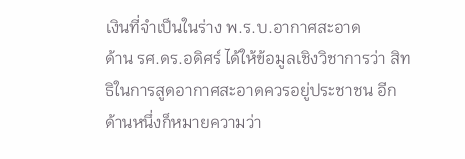เงินที่จำเป็นในร่าง พ.ร.บ.อากาศสะอาด
ด้าน รศ.ดร.อดิศร์ ได้ให้ข้อมูลเชิงวิชาการว่า สิทธิในการสูดอากาศสะอาดควรอยู่ประชาชน อีกด้านหนึ่งก็หมายความว่า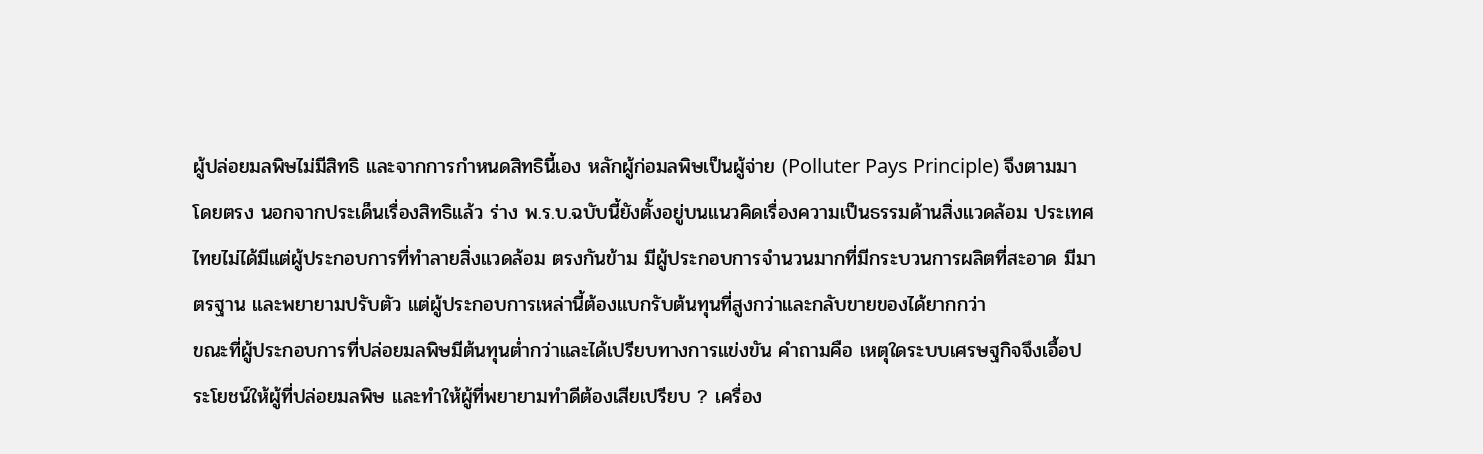ผู้ปล่อยมลพิษไม่มีสิทธิ และจากการกำหนดสิทธินี้เอง หลักผู้ก่อมลพิษเป็นผู้จ่าย (Polluter Pays Principle) จึงตามมาโดยตรง นอกจากประเด็นเรื่องสิทธิแล้ว ร่าง พ.ร.บ.ฉบับนี้ยังตั้งอยู่บนแนวคิดเรื่องความเป็นธรรมด้านสิ่งแวดล้อม ประเทศไทยไม่ได้มีแต่ผู้ประกอบการที่ทำลายสิ่งแวดล้อม ตรงกันข้าม มีผู้ประกอบการจำนวนมากที่มีกระบวนการผลิตที่สะอาด มีมาตรฐาน และพยายามปรับตัว แต่ผู้ประกอบการเหล่านี้ต้องแบกรับต้นทุนที่สูงกว่าและกลับขายของได้ยากกว่า
ขณะที่ผู้ประกอบการที่ปล่อยมลพิษมีต้นทุนต่ำกว่าและได้เปรียบทางการแข่งขัน คำถามคือ เหตุใดระบบเศรษฐกิจจึงเอื้อประโยชน์ให้ผู้ที่ปล่อยมลพิษ และทำให้ผู้ที่พยายามทำดีต้องเสียเปรียบ ? เครื่อง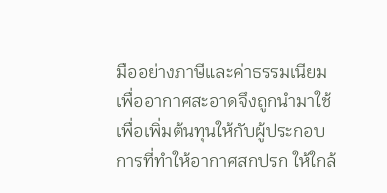มืออย่างภาษีและค่าธรรมเนียมเพื่ออากาศสะอาดจึงถูกนำมาใช้เพื่อเพิ่มต้นทุนให้กับผู้ประกอบการที่ทำให้อากาศสกปรก ให้ใกล้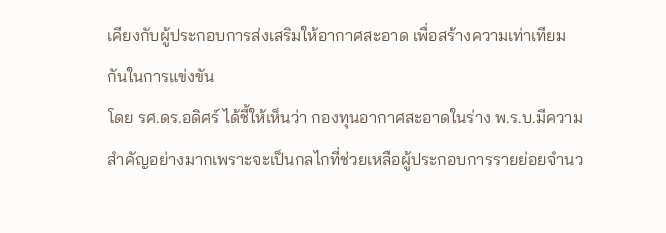เคียงกับผู้ประกอบการส่งเสริมให้อากาศสะอาด เพื่อสร้างความเท่าเทียมกันในการแข่งขัน
โดย รศ.ดร.อดิศร์ ได้ชี้ให้เห็นว่า กองทุนอากาศสะอาดในร่าง พ.ร.บ.มีความสำคัญอย่างมากเพราะจะเป็นกลไกที่ช่วยเหลือผู้ประกอบการรายย่อยจำนว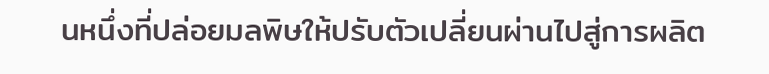นหนึ่งที่ปล่อยมลพิษให้ปรับตัวเปลี่ยนผ่านไปสู่การผลิต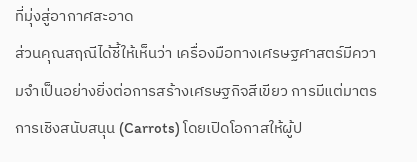ที่มุ่งสู่อากาศสะอาด
ส่วนคุณสฤณีได้ชี้ให้เห็นว่า เครื่องมือทางเศรษฐศาสตร์มีความจำเป็นอย่างยิ่งต่อการสร้างเศรษฐกิจสีเขียว การมีแต่มาตรการเชิงสนับสนุน (Carrots) โดยเปิดโอกาสให้ผู้ป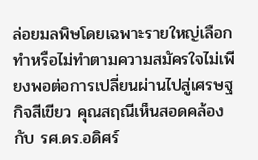ล่อยมลพิษโดยเฉพาะรายใหญ่เลือกทำหรือไม่ทำตามความสมัครใจไม่เพียงพอต่อการเปลี่ยนผ่านไปสู่เศรษฐกิจสีเขียว คุณสฤณีเห็นสอดคล้องกับ รศ.ดร.อดิศร์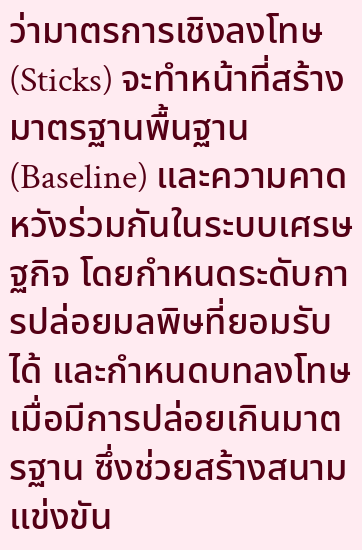ว่ามาตรการเชิงลงโทษ (Sticks) จะทำหน้าที่สร้างมาตรฐานพื้นฐาน (Baseline) และความคาดหวังร่วมกันในระบบเศรษฐกิจ โดยกำหนดระดับการปล่อยมลพิษที่ยอมรับได้ และกำหนดบทลงโทษเมื่อมีการปล่อยเกินมาตรฐาน ซึ่งช่วยสร้างสนามแข่งขัน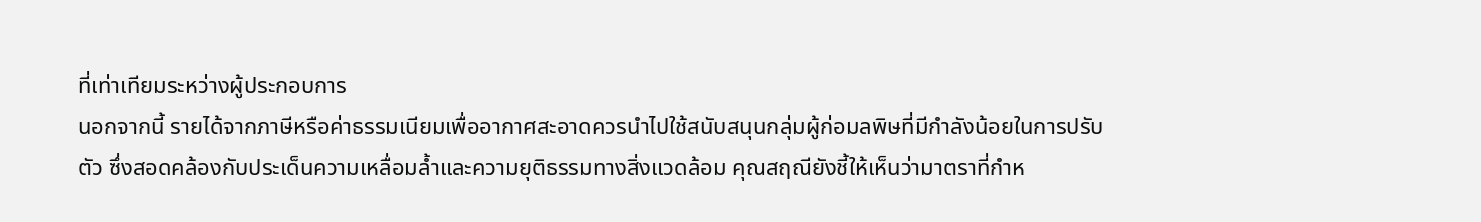ที่เท่าเทียมระหว่างผู้ประกอบการ
นอกจากนี้ รายได้จากภาษีหรือค่าธรรมเนียมเพื่ออากาศสะอาดควรนำไปใช้สนับสนุนกลุ่มผู้ก่อมลพิษที่มีกำลังน้อยในการปรับตัว ซึ่งสอดคล้องกับประเด็นความเหลื่อมล้ำและความยุติธรรมทางสิ่งแวดล้อม คุณสฤณียังชี้ให้เห็นว่ามาตราที่กำห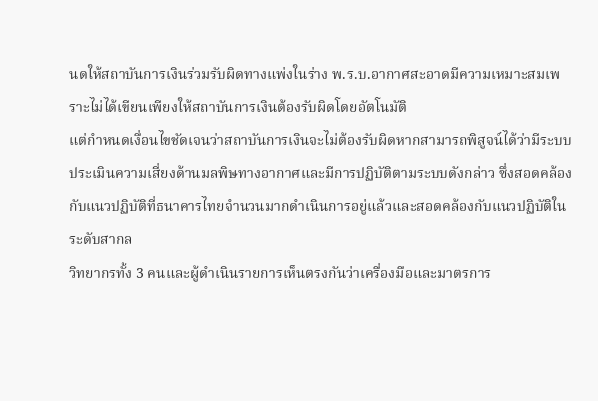นดให้สถาบันการเงินร่วมรับผิดทางแพ่งในร่าง พ.ร.บ.อากาศสะอาดมีความเหมาะสมเพราะไม่ได้เขียนเพียงให้สถาบันการเงินต้องรับผิดโดยอัตโนมัติ
แต่กำหนดเงื่อนไขชัดเจนว่าสถาบันการเงินจะไม่ต้องรับผิดหากสามารถพิสูจน์ได้ว่ามีระบบประเมินความเสี่ยงด้านมลพิษทางอากาศและมีการปฏิบัติตามระบบดังกล่าว ซึ่งสอดคล้องกับแนวปฏิบัติที่ธนาคารไทยจำนวนมากดำเนินการอยู่แล้วและสอดคล้องกับแนวปฏิบัติในระดับสากล
วิทยากรทั้ง 3 คนและผู้ดำเนินรายการเห็นตรงกันว่าเครื่องมือและมาตรการ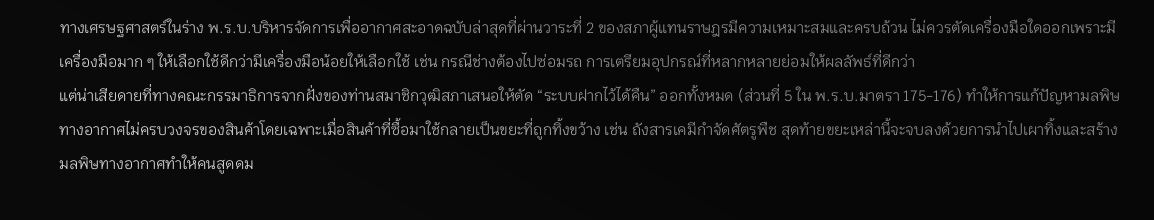ทางเศรษฐศาสตร์ในร่าง พ.ร.บ.บริหารจัดการเพื่ออากาศสะอาดฉบับล่าสุดที่ผ่านวาระที่ 2 ของสภาผู้แทนราษฎรมีความเหมาะสมและครบถ้วน ไม่ควรตัดเครื่องมือใดออกเพราะมีเครื่องมือมาก ๆ ให้เลือกใช้ดีกว่ามีเครื่องมือน้อยให้เลือกใช้ เช่น กรณีช่างต้องไปซ่อมรถ การเตรียมอุปกรณ์ที่หลากหลายย่อมให้ผลลัพธ์ที่ดีกว่า
แต่น่าเสียดายที่ทางคณะกรรมาธิการจากฝั่งของท่านสมาชิกวุฒิสภาเสนอให้ตัด “ระบบฝากไว้ได้คืน” ออกทั้งหมด (ส่วนที่ 5 ใน พ.ร.บ.มาตรา 175-176) ทำให้การแก้ปัญหามลพิษทางอากาศไม่ครบวงจรของสินค้าโดยเฉพาะเมื่อสินค้าที่ซื้อมาใช้กลายเป็นขยะที่ถูกทิ้งขว้าง เช่น ถังสารเคมีกำจัดศัตรูพืช สุดท้ายขยะเหล่านี้จะจบลงด้วยการนำไปเผาทิ้งและสร้างมลพิษทางอากาศทำให้คนสูดดม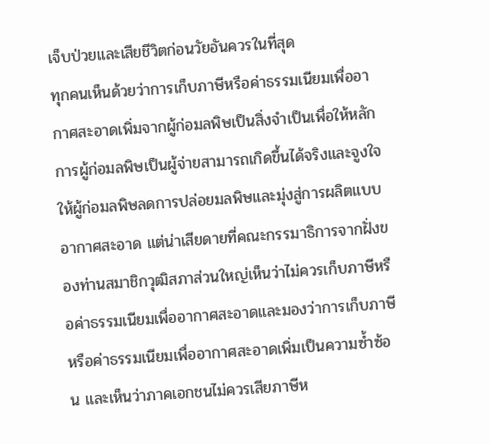เจ็บป่วยและเสียชีวิตก่อนวัยอันควรในที่สุด
ทุกคนเห็นด้วยว่าการเก็บภาษีหรือค่าธรรมเนียมเพื่ออากาศสะอาดเพิ่มจากผู้ก่อมลพิษเป็นสิ่งจำเป็นเพื่อให้หลักการผู้ก่อมลพิษเป็นผู้จ่ายสามารถเกิดขึ้นได้จริงและจูงใจให้ผู้ก่อมลพิษลดการปล่อยมลพิษและมุ่งสู่การผลิตแบบอากาศสะอาด แต่น่าเสียดายที่คณะกรรมาธิการจากฝั่งของท่านสมาชิกวุฒิสภาส่วนใหญ่เห็นว่าไม่ควรเก็บภาษีหรือค่าธรรมเนียมเพื่ออากาศสะอาดและมองว่าการเก็บภาษีหรือค่าธรรมเนียมเพื่ออากาศสะอาดเพิ่มเป็นความซ้ำซ้อน และเห็นว่าภาคเอกชนไม่ควรเสียภาษีห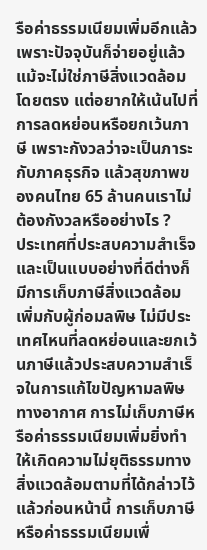รือค่าธรรมเนียมเพิ่มอีกแล้วเพราะปัจจุบันก็จ่ายอยู่แล้วแม้จะไม่ใช่ภาษีสิ่งแวดล้อมโดยตรง แต่อยากให้เน้นไปที่การลดหย่อนหรือยกเว้นภาษี เพราะกังวลว่าจะเป็นภาระกับภาคธุรกิจ แล้วสุขภาพของคนไทย 65 ล้านคนเราไม่ต้องกังวลหรืออย่างไร ?
ประเทศที่ประสบความสำเร็จและเป็นแบบอย่างที่ดีต่างก็มีการเก็บภาษีสิ่งแวดล้อมเพิ่มกับผู้ก่อมลพิษ ไม่มีประเทศไหนที่ลดหย่อนและยกเว้นภาษีแล้วประสบความสำเร็จในการแก้ไขปัญหามลพิษทางอากาศ การไม่เก็บภาษีหรือค่าธรรมเนียมเพิ่มยิ่งทำให้เกิดความไม่ยุติธรรมทางสิ่งแวดล้อมตามที่ได้กล่าวไว้แล้วก่อนหน้านี้ การเก็บภาษีหรือค่าธรรมเนียมเพื่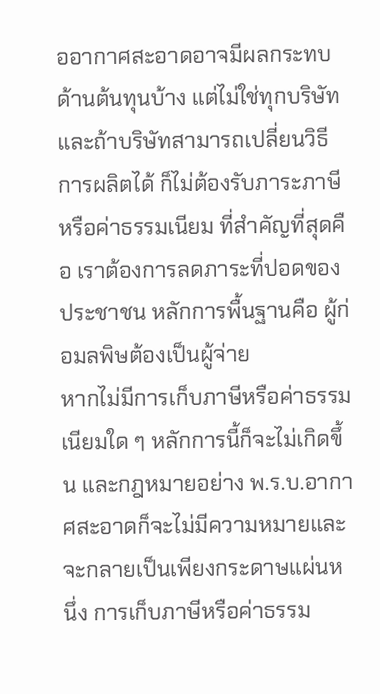ออากาศสะอาดอาจมีผลกระทบด้านต้นทุนบ้าง แต่ไม่ใช่ทุกบริษัท และถ้าบริษัทสามารถเปลี่ยนวิธีการผลิตได้ ก็ไม่ต้องรับภาระภาษีหรือค่าธรรมเนียม ที่สำคัญที่สุดคือ เราต้องการลดภาระที่ปอดของประชาชน หลักการพื้นฐานคือ ผู้ก่อมลพิษต้องเป็นผู้จ่าย
หากไม่มีการเก็บภาษีหรือค่าธรรมเนียมใด ๆ หลักการนี้ก็จะไม่เกิดขึ้น และกฎหมายอย่าง พ.ร.บ.อากาศสะอาดก็จะไม่มีความหมายและจะกลายเป็นเพียงกระดาษแผ่นหนึ่ง การเก็บภาษีหรือค่าธรรม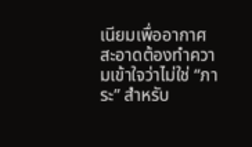เนียมเพื่ออากาศสะอาดต้องทำความเข้าใจว่าไม่ใช่ “ภาระ” สำหรับ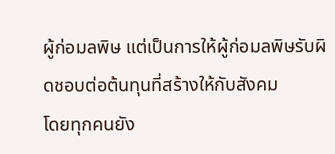ผู้ก่อมลพิษ แต่เป็นการให้ผู้ก่อมลพิษรับผิดชอบต่อต้นทุนที่สร้างให้กับสังคม
โดยทุกคนยัง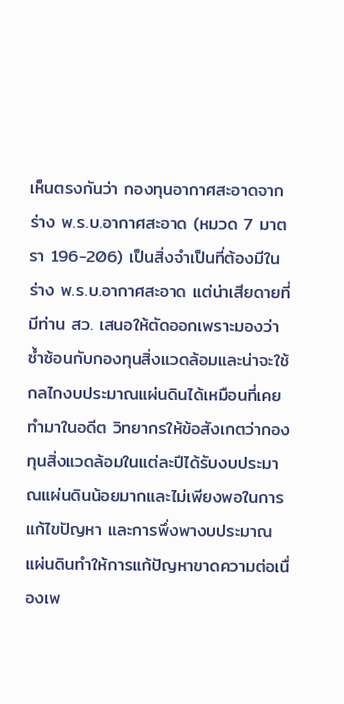เห็นตรงกันว่า กองทุนอากาศสะอาดจากร่าง พ.ร.บ.อากาศสะอาด (หมวด 7 มาตรา 196-206) เป็นสิ่งจำเป็นที่ต้องมีในร่าง พ.ร.บ.อากาศสะอาด แต่น่าเสียดายที่มีท่าน สว. เสนอให้ตัดออกเพราะมองว่าซ้ำซ้อนกับกองทุนสิ่งแวดล้อมและน่าจะใช้กลไกงบประมาณแผ่นดินได้เหมือนที่เคยทำมาในอดีต วิทยากรให้ข้อสังเกตว่ากองทุนสิ่งแวดล้อมในแต่ละปีได้รับงบประมาณแผ่นดินน้อยมากและไม่เพียงพอในการแก้ไขปัญหา และการพึ่งพางบประมาณแผ่นดินทำให้การแก้ปัญหาขาดความต่อเนื่องเพ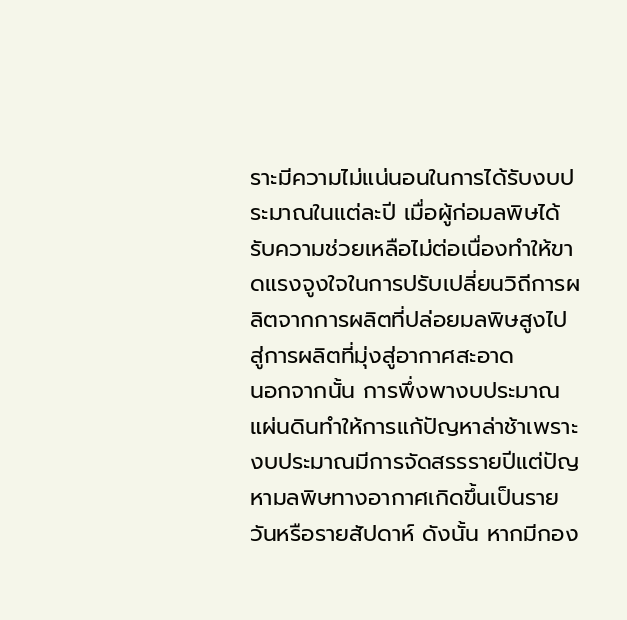ราะมีความไม่แน่นอนในการได้รับงบประมาณในแต่ละปี เมื่อผู้ก่อมลพิษได้รับความช่วยเหลือไม่ต่อเนื่องทำให้ขาดแรงจูงใจในการปรับเปลี่ยนวิถีการผลิตจากการผลิตที่ปล่อยมลพิษสูงไปสู่การผลิตที่มุ่งสู่อากาศสะอาด
นอกจากนั้น การพึ่งพางบประมาณแผ่นดินทำให้การแก้ปัญหาล่าช้าเพราะงบประมาณมีการจัดสรรรายปีแต่ปัญหามลพิษทางอากาศเกิดขึ้นเป็นรายวันหรือรายสัปดาห์ ดังนั้น หากมีกอง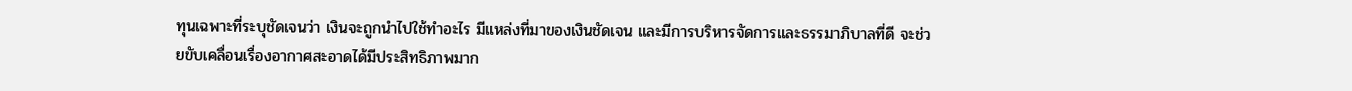ทุนเฉพาะที่ระบุชัดเจนว่า เงินจะถูกนำไปใช้ทำอะไร มีแหล่งที่มาของเงินชัดเจน และมีการบริหารจัดการและธรรมาภิบาลที่ดี จะช่วยขับเคลื่อนเรื่องอากาศสะอาดได้มีประสิทธิภาพมาก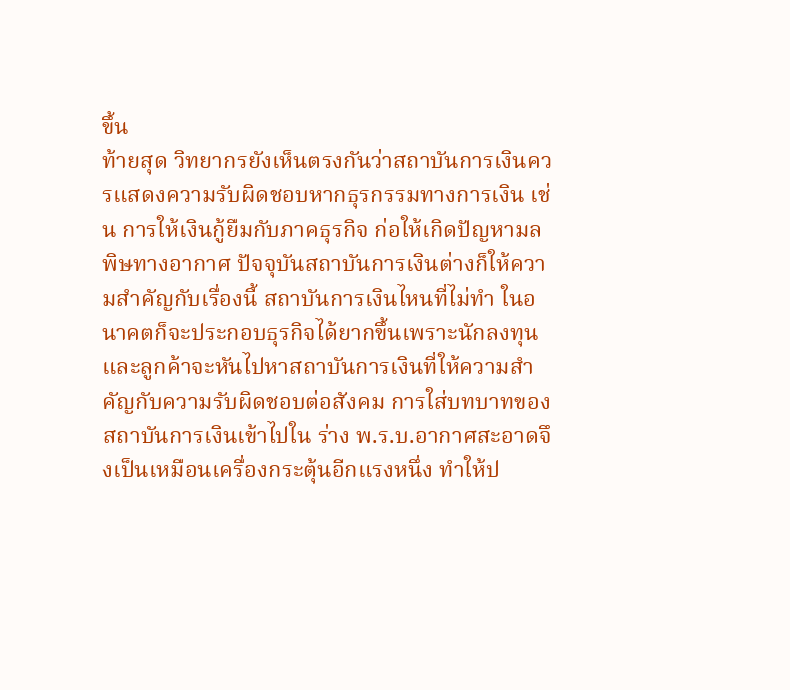ขึ้น
ท้ายสุด วิทยากรยังเห็นตรงกันว่าสถาบันการเงินควรแสดงความรับผิดชอบหากธุรกรรมทางการเงิน เช่น การให้เงินกู้ยืมกับภาคธุรกิจ ก่อให้เกิดปัญหามลพิษทางอากาศ ปัจจุบันสถาบันการเงินต่างก็ให้ความสำคัญกับเรื่องนี้ สถาบันการเงินไหนที่ไม่ทำ ในอนาคตก็จะประกอบธุรกิจได้ยากขึ้นเพราะนักลงทุนและลูกค้าจะหันไปหาสถาบันการเงินที่ให้ความสำคัญกับความรับผิดชอบต่อสังคม การใส่บทบาทของสถาบันการเงินเข้าไปใน ร่าง พ.ร.บ.อากาศสะอาดจึงเป็นเหมือนเครื่องกระตุ้นอีกแรงหนึ่ง ทำให้ป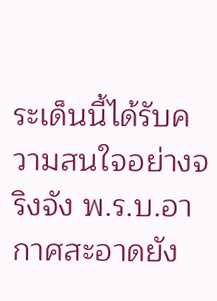ระเด็นนี้ได้รับความสนใจอย่างจริงจัง พ.ร.บ.อากาศสะอาดยัง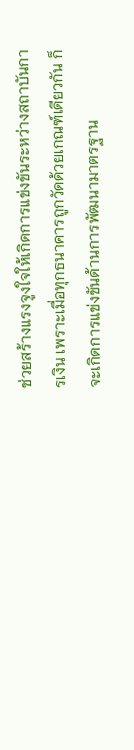ช่วยสร้างแรงจูงใจให้เกิดการแข่งขันระหว่างสถาบันการเงิน เพราะเมื่อทุกธนาคารถูกวัดด้วยเกณฑ์เดียวกัน ก็จะเกิดการแข่งขันด้านการพัฒนามาตรฐาน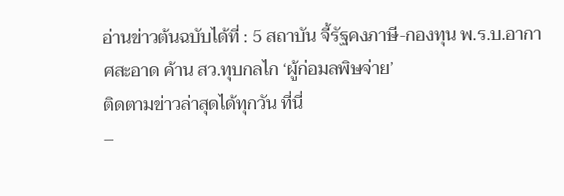อ่านข่าวต้นฉบับได้ที่ : 5 สถาบัน จี้รัฐคงภาษี-กองทุน พ.ร.บ.อากาศสะอาด ค้าน สว.ทุบกลไก ‘ผู้ก่อมลพิษจ่าย’
ติดตามข่าวล่าสุดได้ทุกวัน ที่นี่
–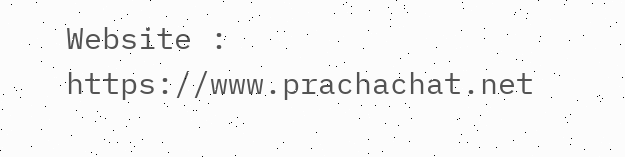Website : https://www.prachachat.net